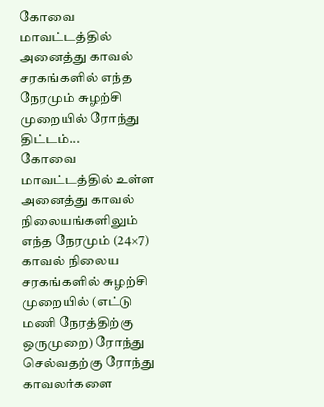கோவை மாவட்டத்தில் அனைத்து காவல் சரகங்களில் எந்த நேரமும் சுழற்சி முறையில் ரோந்து திட்டம்...
கோவை மாவட்டத்தில் உள்ள அனைத்து காவல் நிலையங்களிலும் எந்த நேரமும் (24×7) காவல் நிலைய சரகங்களில் சுழற்சி முறையில் (எட்டு மணி நேரத்திற்கு ஒருமுறை) ரோந்து செல்வதற்கு ரோந்து காவலர்களை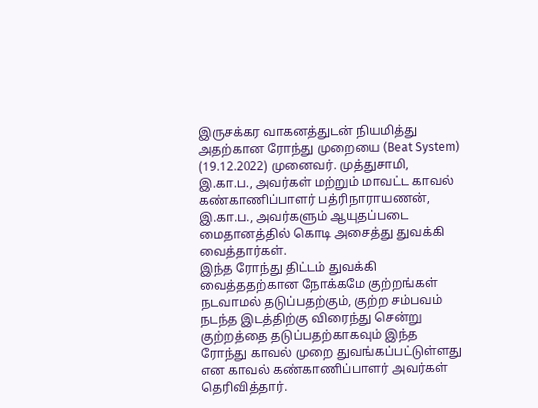இருசக்கர வாகனத்துடன் நியமித்து அதற்கான ரோந்து முறையை (Beat System) (19.12.2022) முனைவர். முத்துசாமி, இ.கா.ப., அவர்கள் மற்றும் மாவட்ட காவல் கண்காணிப்பாளர் பத்ரிநாராயணன், இ.கா.ப., அவர்களும் ஆயுதப்படை மைதானத்தில் கொடி அசைத்து துவக்கி வைத்தார்கள்.
இந்த ரோந்து திட்டம் துவக்கி வைத்ததற்கான நோக்கமே குற்றங்கள் நடவாமல் தடுப்பதற்கும், குற்ற சம்பவம் நடந்த இடத்திற்கு விரைந்து சென்று குற்றத்தை தடுப்பதற்காகவும் இந்த ரோந்து காவல் முறை துவங்கப்பட்டுள்ளது என காவல் கண்காணிப்பாளர் அவர்கள் தெரிவித்தார்.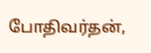போதிவர்தன்,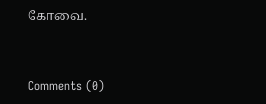கோவை.


Comments (0)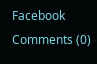Facebook Comments (0)